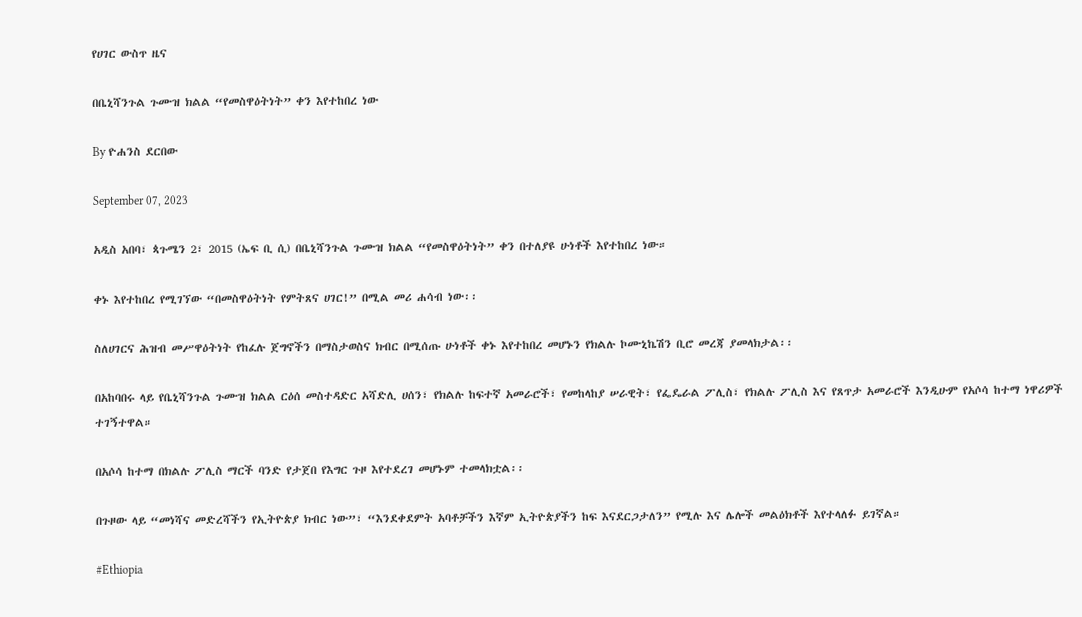የሀገር ውስጥ ዜና

በቤኒሻንጉል ጉሙዝ ክልል “የመስዋዕትነት” ቀን እየተከበረ ነው

By ዮሐንስ ደርበው

September 07, 2023

አዲስ አበባ፣ ጳጉሜን 2፣ 2015 (ኤፍ ቢ ሲ) በቤኒሻንጉል ጉሙዝ ክልል “የመስዋዕትነት” ቀን በተለያዩ ሁነቶች እየተከበረ ነው።

ቀኑ እየተከበረ የሚገኘው “በመስዋዕትነት የምትጸና ሀገር!” በሚል መሪ ሐሳብ ነው፡፡

ስለሀገርና ሕዝብ መሥዋዕትነት የከፈሉ ጀግኖችን በማስታወስና ክብር በሚሰጡ ሁነቶች ቀኑ እየተከበረ መሆኑን የክልሉ ኮሙኒኬሽን ቢሮ መረጃ ያመላክታል፡፡

በአከባበሩ ላይ የቤኒሻንጉል ጉሙዝ ክልል ርዕሰ መስተዳድር አሻድሊ ሀሰን፣ የክልሉ ከፍተኛ አመራሮች፣ የመከላከያ ሠራዊት፣ የፌዴራል ፖሊስ፣ የክልሉ ፖሊስ እና የጸጥታ አመራሮች እንዲሁም የአሶሳ ከተማ ነዋሪዎች ተገኝተዋል።

በአሶሳ ከተማ በክልሉ ፖሊስ ማርች ባንድ የታጀበ የእግር ጉዞ እየተደረገ መሆኑም ተመላክቷል፡፡

በጉዞው ላይ “መነሻና መድረሻችን የኢትዮጵያ ክብር ነው”፣ “እንደቀደምት አባቶቻችን እኛም ኢትዮጵያችን ከፍ እናደርጋታለን” የሚሉ እና ሌሎች መልዕክቶች እየተላለፉ ይገኛል።

#Ethiopia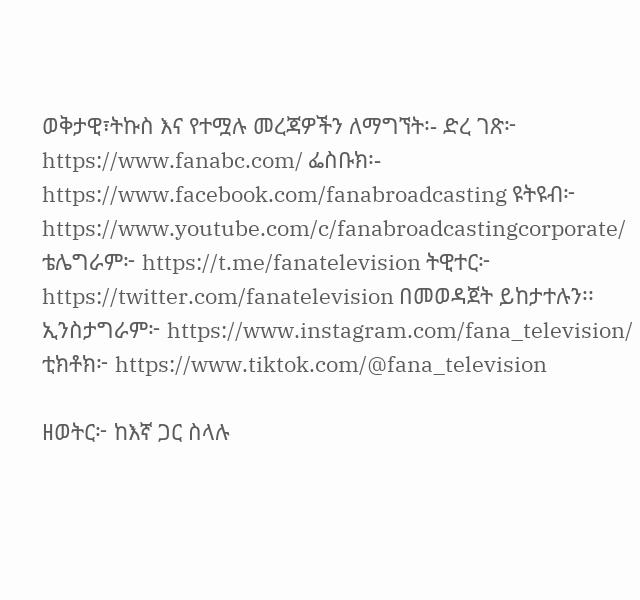ወቅታዊ፣ትኩስ እና የተሟሉ መረጃዎችን ለማግኘት፡- ድረ ገጽ፦ https://www.fanabc.com/ ፌስቡክ፡- https://www.facebook.com/fanabroadcasting ዩትዩብ፦ https://www.youtube.com/c/fanabroadcastingcorporate/ ቴሌግራም፦ https://t.me/fanatelevision ትዊተር፦ https://twitter.com/fanatelevision በመወዳጀት ይከታተሉን፡፡ ኢንስታግራም፦ https://www.instagram.com/fana_television/ ቲክቶክ፦ https://www.tiktok.com/@fana_television

ዘወትር፦ ከእኛ ጋር ስላሉ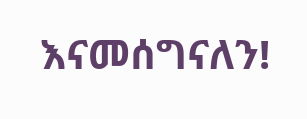እናመሰግናለን!